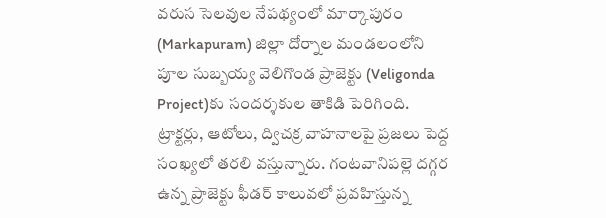వరుస సెలవుల నేపథ్యంలో మార్కాపురం (Markapuram) జిల్లా దోర్నాల మండలంలోని పూల సుబ్బయ్య వెలిగొండ ప్రాజెక్టు (Veligonda Project)కు సందర్శకుల తాకిడి పెరిగింది. ట్రాక్టర్లు, ఆటోలు, ద్విచక్ర వాహనాలపై ప్రజలు పెద్ద సంఖ్యలో తరలి వస్తున్నారు. గంటవానిపల్లె దగ్గర ఉన్న ప్రాజెక్టు ఫీడర్ కాలువలో ప్రవహిస్తున్న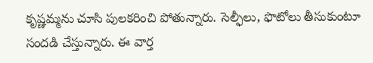కృష్ణమ్మను చూసి పులకరించి పోతున్నారు. సెల్ఫీలు, ఫొటోలు తీసుకుంటూ సందడి చేస్తున్నారు. ఈ వార్త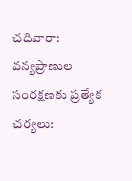చదివారా: వన్యప్రాణుల సంరక్షణకు ప్రత్యేక చర్యలు: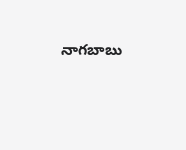నాగబాబు